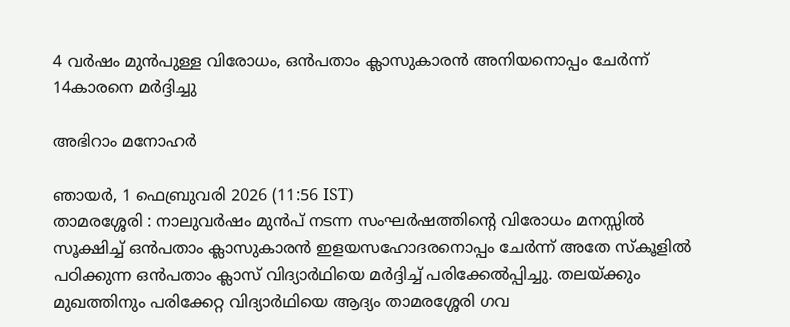4 വർഷം മുൻപുള്ള വിരോധം, ഒൻപതാം ക്ലാസുകാരൻ അനിയനൊപ്പം ചേർന്ന് 14കാരനെ മർദ്ദിച്ചു

അഭിറാം മനോഹർ

ഞായര്‍, 1 ഫെബ്രുവരി 2026 (11:56 IST)
താമരശ്ശേരി : നാലുവര്‍ഷം മുന്‍പ് നടന്ന സംഘര്‍ഷത്തിന്റെ വിരോധം മനസ്സില്‍ സൂക്ഷിച്ച് ഒന്‍പതാം ക്ലാസുകാരന്‍ ഇളയസഹോദരനൊപ്പം ചേര്‍ന്ന് അതേ സ്‌കൂളില്‍ പഠിക്കുന്ന ഒന്‍പതാം ക്ലാസ് വിദ്യാര്‍ഥിയെ മര്‍ദ്ദിച്ച് പരിക്കേല്‍പ്പിച്ചു. തലയ്ക്കും മുഖത്തിനും പരിക്കേറ്റ വിദ്യാര്‍ഥിയെ ആദ്യം താമരശ്ശേരി ഗവ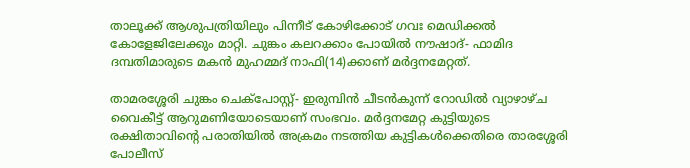താലൂക്ക് ആശുപത്രിയിലും പിന്നീട് കോഴിക്കോട് ഗവഃ മെഡിക്കല്‍ കോളേജിലേക്കും മാറ്റി. ചുങ്കം കലറക്കാം പോയില്‍ നൗഷാദ്- ഫാമിദ ദമ്പതിമാരുടെ മകന്‍ മുഹമ്മദ് നാഫി(14)ക്കാണ് മര്‍ദ്ദനമേറ്റത്.

താമരശ്ശേരി ചുങ്കം ചെക്‌പോസ്റ്റ്- ഇരുമ്പിന്‍ ചീടന്‍കുന്ന് റോഡില്‍ വ്യാഴാഴ്ച വൈകീട്ട് ആറുമണിയോടെയാണ് സംഭവം. മര്‍ദ്ദനമേറ്റ കുട്ടിയുടെ രക്ഷിതാവിന്റെ പരാതിയില്‍ അക്രമം നടത്തിയ കുട്ടികള്‍ക്കെതിരെ താരശ്ശേരി പോലീസ്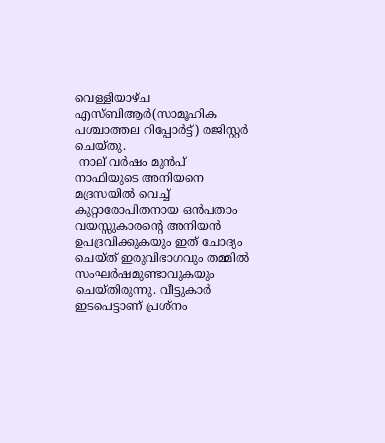വെള്ളിയാഴ്ച എസ്ബിആര്‍(സാമൂഹിക പശ്ചാത്തല റിപ്പോര്‍ട്ട്) രജിസ്റ്റര്‍ ചെയ്തു.
 നാല് വര്‍ഷം മുന്‍പ് നാഫിയുടെ അനിയനെ മദ്രസയില്‍ വെച്ച് കുറ്റാരോപിതനായ ഒന്‍പതാം വയസ്സുകാരന്റെ അനിയന്‍ ഉപദ്രവിക്കുകയും ഇത് ചോദ്യം ചെയ്ത് ഇരുവിഭാഗവും തമ്മില്‍ സംഘര്‍ഷമുണ്ടാവുകയും ചെയ്തിരുന്നു. വീട്ടുകാര്‍ ഇടപെട്ടാണ് പ്രശ്‌നം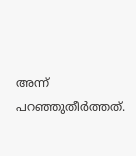അന്ന് പറഞ്ഞുതീര്‍ത്തത്.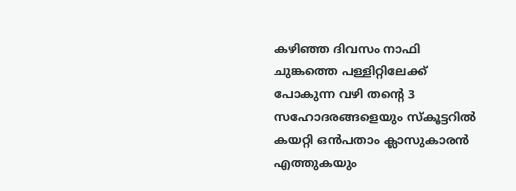കഴിഞ്ഞ ദിവസം നാഫി ചുങ്കത്തെ പള്ളിറ്റിലേക്ക് പോകുന്ന വഴി തന്റെ 3 സഹോദരങ്ങളെയും സ്‌കൂട്ടറില്‍ കയറ്റി ഒന്‍പതാം ക്ലാസുകാരന്‍ എത്തുകയും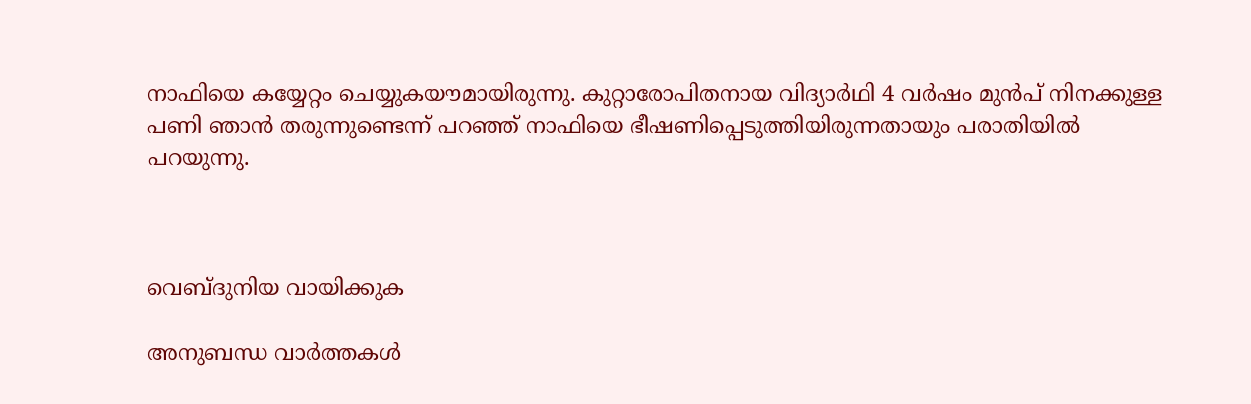നാഫിയെ കയ്യേറ്റം ചെയ്യുകയൗമായിരുന്നു. കുറ്റാരോപിതനായ വിദ്യാര്‍ഥി 4 വര്‍ഷം മുന്‍പ് നിനക്കുള്ള പണി ഞാന്‍ തരുന്നുണ്ടെന്ന് പറഞ്ഞ് നാഫിയെ ഭീഷണിപ്പെടുത്തിയിരുന്നതായും പരാതിയില്‍ പറയുന്നു.



വെബ്ദുനിയ വായിക്കുക

അനുബന്ധ വാര്‍ത്തകള്‍